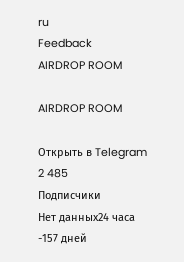ru
Feedback
AIRDROP ROOM

AIRDROP ROOM

Открыть в Telegram
2 485
Подписчики
Нет данных24 часа
-157 дней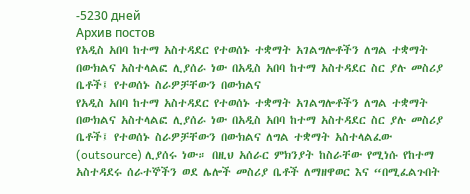-5230 дней
Архив постов
የአዲስ አበባ ከተማ አስተዳደር የተወሰኑ ተቋማት አገልግሎቶችን ለግል ተቋማት በውክልና አስተላልፎ ሊያሰራ ነው በአዲስ አበባ ከተማ አስተዳደር ስር ያሉ መስሪያ ቤቶች፤ የተወሰኑ ስራዎቻቸውን በውክልና
የአዲስ አበባ ከተማ አስተዳደር የተወሰኑ ተቋማት አገልግሎቶችን ለግል ተቋማት በውክልና አስተላልፎ ሊያሰራ ነው በአዲስ አበባ ከተማ አስተዳደር ስር ያሉ መስሪያ ቤቶች፤ የተወሰኑ ስራዎቻቸውን በውክልና ለግል ተቋማት አስተላልፈው (outsource) ሊያሰሩ ነው። በዚህ አሰራር ምክንያት ከስራቸው የሚነሱ የከተማ አስተዳደሩ ሰራተኞችን ወደ ሌሎች መስሪያ ቤቶች ለማዘዋወር እና “በሚፈልጉበት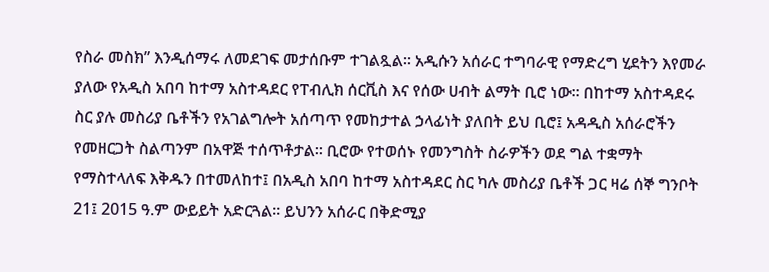የስራ መስክ” እንዲሰማሩ ለመደገፍ መታሰቡም ተገልጿል። አዲሱን አሰራር ተግባራዊ የማድረግ ሂደትን እየመራ ያለው የአዲስ አበባ ከተማ አስተዳደር የፐብሊክ ሰርቪስ እና የሰው ሀብት ልማት ቢሮ ነው። በከተማ አስተዳደሩ ስር ያሉ መስሪያ ቤቶችን የአገልግሎት አሰጣጥ የመከታተል ኃላፊነት ያለበት ይህ ቢሮ፤ አዳዲስ አሰራሮችን የመዘርጋት ስልጣንም በአዋጅ ተሰጥቶታል። ቢሮው የተወሰኑ የመንግስት ስራዎችን ወደ ግል ተቋማት የማስተላለፍ እቅዱን በተመለከተ፤ በአዲስ አበባ ከተማ አስተዳደር ስር ካሉ መስሪያ ቤቶች ጋር ዛሬ ሰኞ ግንቦት 21፤ 2015 ዓ.ም ውይይት አድርጓል። ይህንን አሰራር በቅድሚያ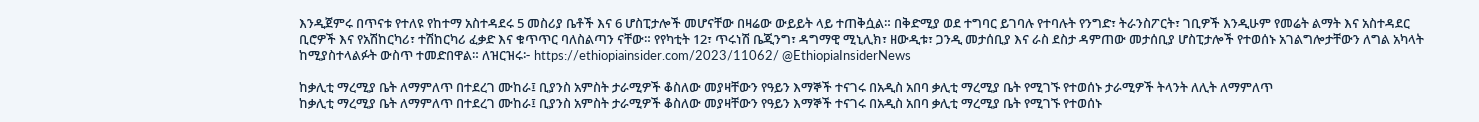እንዲጀምሩ በጥናቱ የተለዩ የከተማ አስተዳደሩ 5 መስሪያ ቤቶች እና 6 ሆስፒታሎች መሆናቸው በዛሬው ውይይት ላይ ተጠቅሷል። በቅድሚያ ወደ ተግባር ይገባሉ የተባሉት የንግድ፣ ትራንስፖርት፣ ገቢዎች እንዲሁም የመሬት ልማት እና አስተዳደር ቢሮዎች እና የአሽከርካሪ፣ ተሽከርካሪ ፈቃድ እና ቁጥጥር ባለስልጣን ናቸው። የየካቲት 12፣ ጥሩነሽ ቤጂንግ፣ ዳግማዊ ሚኒሊክ፣ ዘውዲቱ፣ ጋንዲ መታሰቢያ እና ራስ ደስታ ዳምጠው መታሰቢያ ሆስፒታሎች የተወሰኑ አገልግሎታቸውን ለግል አካላት ከሚያስተላልፉት ውስጥ ተመድበዋል። ለዝርዝሩ፦ https://ethiopiainsider.com/2023/11062/ @EthiopiaInsiderNews

ከቃሊቲ ማረሚያ ቤት ለማምለጥ በተደረገ ሙከራ፤ ቢያንስ አምስት ታራሚዎች ቆስለው መያዛቸውን የዓይን እማኞች ተናገሩ በአዲስ አበባ ቃሊቲ ማረሚያ ቤት የሚገኙ የተወሰኑ ታራሚዎች ትላንት ለሊት ለማምለጥ
ከቃሊቲ ማረሚያ ቤት ለማምለጥ በተደረገ ሙከራ፤ ቢያንስ አምስት ታራሚዎች ቆስለው መያዛቸውን የዓይን እማኞች ተናገሩ በአዲስ አበባ ቃሊቲ ማረሚያ ቤት የሚገኙ የተወሰኑ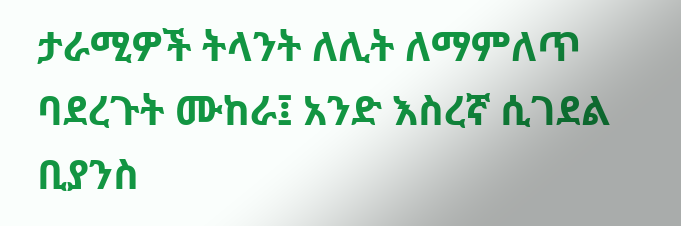ታራሚዎች ትላንት ለሊት ለማምለጥ ባደረጉት ሙከራ፤ አንድ እስረኛ ሲገደል ቢያንስ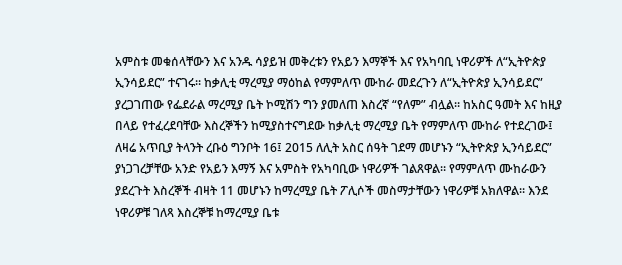አምስቱ መቁሰላቸውን እና አንዱ ሳያይዝ መቅረቱን የአይን እማኞች እና የአካባቢ ነዋሪዎች ለ“ኢትዮጵያ ኢንሳይደር” ተናገሩ። ከቃሊቲ ማረሚያ ማዕከል የማምለጥ ሙከራ መደረጉን ለ“ኢትዮጵያ ኢንሳይደር” ያረጋገጠው የፌደራል ማረሚያ ቤት ኮሚሽን ግን ያመለጠ እስረኛ “የለም” ብሏል። ከአስር ዓመት እና ከዚያ በላይ የተፈረደባቸው እስረኞችን ከሚያስተናግደው ከቃሊቲ ማረሚያ ቤት የማምለጥ ሙከራ የተደረገው፤ ለዛሬ አጥቢያ ትላንት ረቡዕ ግንቦት 16፤ 2015 ለሊት አስር ሰዓት ገደማ መሆኑን “ኢትዮጵያ ኢንሳይደር” ያነጋገረቻቸው አንድ የአይን እማኝ እና አምስት የአካባቢው ነዋሪዎች ገልጸዋል። የማምለጥ ሙከራውን ያደረጉት እስረኞች ብዛት 11 መሆኑን ከማረሚያ ቤት ፖሊሶች መስማታቸውን ነዋሪዎቹ አክለዋል። እንደ ነዋሪዎቹ ገለጻ እስረኞቹ ከማረሚያ ቤቱ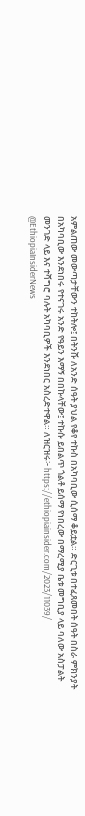አምልጠው መውጣታቸውን ተከትሎ፤ በትንሹ ለአንድ ሰዓት ያህል የቆየ ተኩስ በአካባቢው ሲሰማ ቆይቷል። ድርጊቱ በተፈጸመበት ሰዓት በስራ ምክንያት በአካባቢው እንደነበሩ የተናገሩ አንድ የዓይን እማኝ በበኩላቸው፤ ተኩሱ ይበልጥ ጎልቶ ይሰማ የነበረው በማረሚያ ቤቱ መግቢያ ላይ ባለው አስፓልት መንገድ ላይ እና ተሻግሮ ባሉት አካባቢዎች እንደነበር አስረድተዋል። ለዝርዝሩ፦ https://ethiopiainsider.com/2023/11039/ @EthiopiaInsiderNews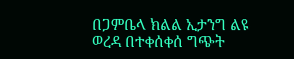በጋምቤላ ክልል ኢታንግ ልዩ ወረዳ በተቀሰቀሰ ግጭት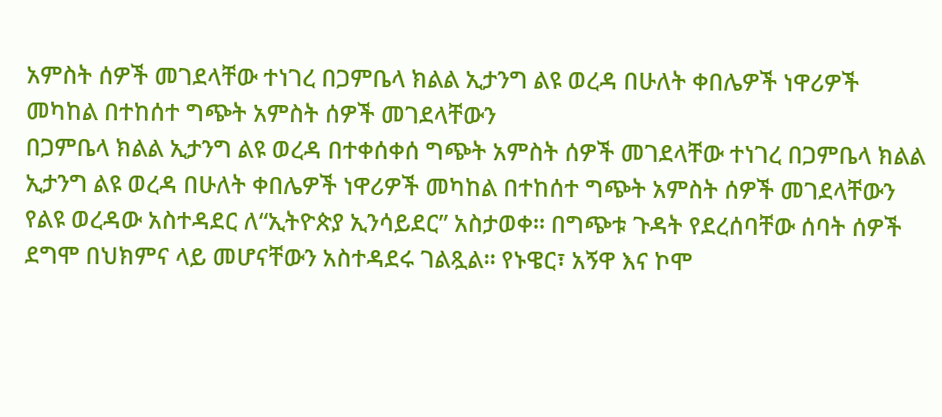አምስት ሰዎች መገደላቸው ተነገረ በጋምቤላ ክልል ኢታንግ ልዩ ወረዳ በሁለት ቀበሌዎች ነዋሪዎች መካከል በተከሰተ ግጭት አምስት ሰዎች መገደላቸውን
በጋምቤላ ክልል ኢታንግ ልዩ ወረዳ በተቀሰቀሰ ግጭት አምስት ሰዎች መገደላቸው ተነገረ በጋምቤላ ክልል ኢታንግ ልዩ ወረዳ በሁለት ቀበሌዎች ነዋሪዎች መካከል በተከሰተ ግጭት አምስት ሰዎች መገደላቸውን የልዩ ወረዳው አስተዳደር ለ“ኢትዮጵያ ኢንሳይደር” አስታወቀ። በግጭቱ ጉዳት የደረሰባቸው ሰባት ሰዎች ደግሞ በህክምና ላይ መሆናቸውን አስተዳደሩ ገልጿል። የኑዌር፣ አኝዋ እና ኮሞ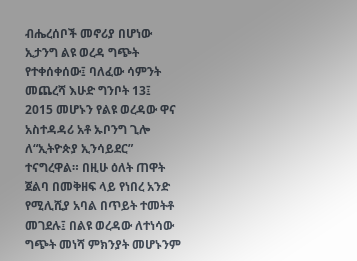ብሔረሰቦች መኖሪያ በሆነው ኢታንግ ልዩ ወረዳ ግጭት የተቀሰቀሰው፤ ባለፈው ሳምንት መጨረሻ እሁድ ግንቦት 13፤ 2015 መሆኑን የልዩ ወረዳው ዋና አስተዳዳሪ አቶ ኡቦንግ ጊሎ ለ“ኢትዮጵያ ኢንሳይደር” ተናግረዋል። በዚሁ ዕለት ጠዋት ጀልባ በመቅዘፍ ላይ የነበረ አንድ የሚሊሺያ አባል በጥይት ተመትቶ መገደሉ፤ በልዩ ወረዳው ለተነሳው ግጭት መነሻ ምክንያት መሆኑንም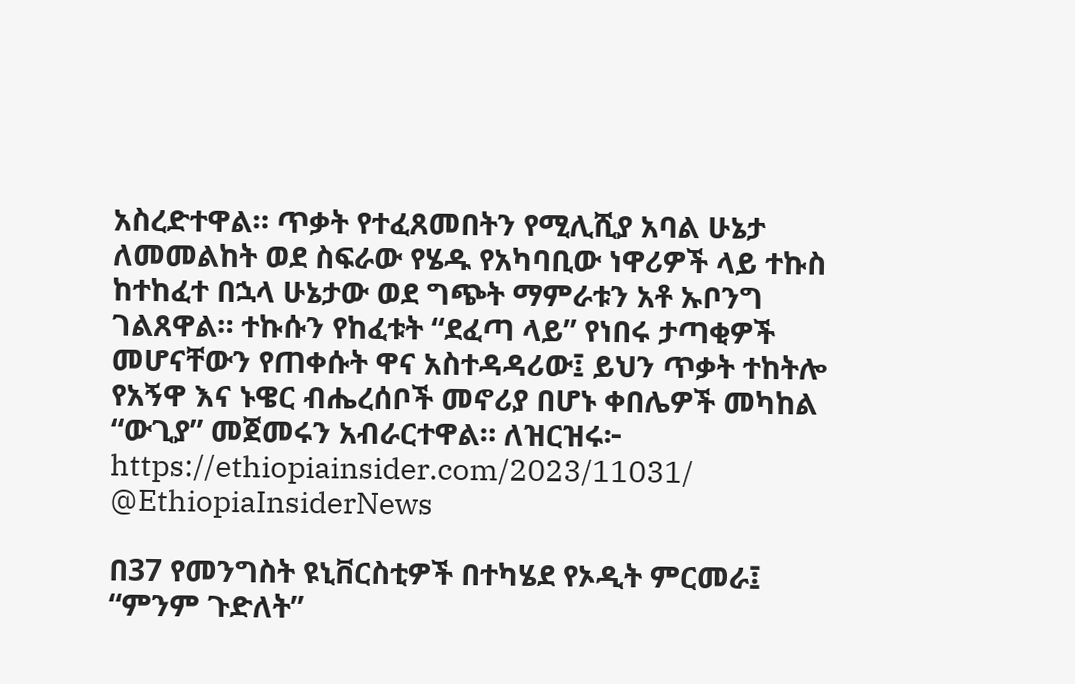አስረድተዋል። ጥቃት የተፈጸመበትን የሚሊሺያ አባል ሁኔታ ለመመልከት ወደ ስፍራው የሄዱ የአካባቢው ነዋሪዎች ላይ ተኩስ ከተከፈተ በኋላ ሁኔታው ወደ ግጭት ማምራቱን አቶ ኡቦንግ ገልጸዋል። ተኩሱን የከፈቱት “ደፈጣ ላይ” የነበሩ ታጣቂዎች መሆናቸውን የጠቀሱት ዋና አስተዳዳሪው፤ ይህን ጥቃት ተከትሎ የአኝዋ እና ኑዌር ብሔረሰቦች መኖሪያ በሆኑ ቀበሌዎች መካከል “ውጊያ” መጀመሩን አብራርተዋል። ለዝርዝሩ፦ https://ethiopiainsider.com/2023/11031/ @EthiopiaInsiderNews

በ37 የመንግስት ዩኒቨርስቲዎች በተካሄደ የኦዲት ምርመራ፤ “ምንም ጉድለት”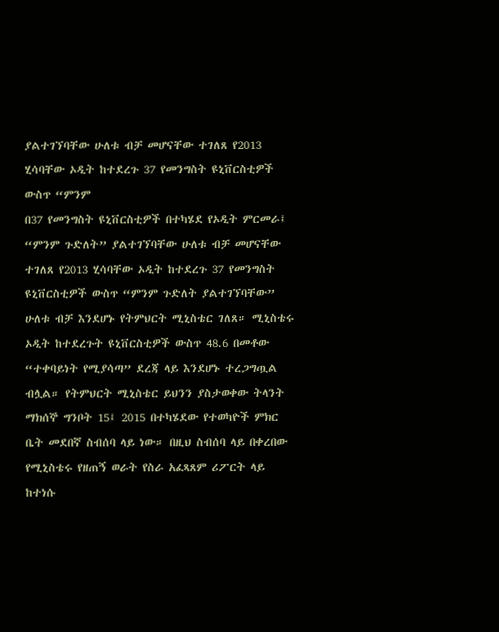ያልተገኘባቸው ሁለቱ ብቻ መሆናቸው ተገለጸ የ2013 ሂሳባቸው ኦዲት ከተደረጉ 37 የመንግስት ዩኒቨርስቲዎች ውስጥ “ምንም
በ37 የመንግስት ዩኒቨርስቲዎች በተካሄደ የኦዲት ምርመራ፤ “ምንም ጉድለት” ያልተገኘባቸው ሁለቱ ብቻ መሆናቸው ተገለጸ የ2013 ሂሳባቸው ኦዲት ከተደረጉ 37 የመንግስት ዩኒቨርስቲዎች ውስጥ “ምንም ጉድለት ያልተገኘባቸው” ሁለቱ ብቻ እንደሆኑ የትምህርት ሚኒስቴር ገለጸ። ሚኒስቴሩ ኦዲት ከተደረጉት ዩኒቨርስቲዎች ውስጥ 48.6 በመቶው “ተቀባይነት የሚያሳጣ” ደረጃ ላይ እንደሆኑ ተረጋግጧል ብሏል። የትምህርት ሚኒስቴር ይህንን ያስታወቀው ትላንት ማክሰኞ ግንቦት 15፤ 2015 በተካሄደው የተወካዮች ምክር ቤት መደበኛ ስብሰባ ላይ ነው። በዚህ ስብሰባ ላይ በቀረበው የሚኒስቴሩ የዘጠኝ ወራት የስራ አፈጻጸም ሪፖርት ላይ ከተነሱ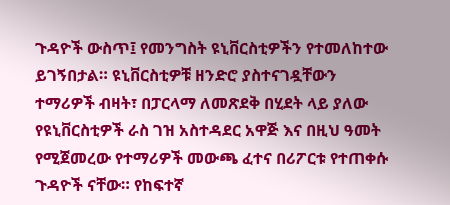ጉዳዮች ውስጥ፤ የመንግስት ዩኒቨርስቲዎችን የተመለከተው ይገኝበታል። ዩኒቨርስቲዎቹ ዘንድሮ ያስተናገዷቸውን ተማሪዎች ብዛት፣ በፓርላማ ለመጽደቅ በሂደት ላይ ያለው የዩኒቨርስቲዎች ራስ ገዝ አስተዳደር አዋጅ እና በዚህ ዓመት የሚጀመረው የተማሪዎች መውጫ ፈተና በሪፖርቱ የተጠቀሱ ጉዳዮች ናቸው። የከፍተኛ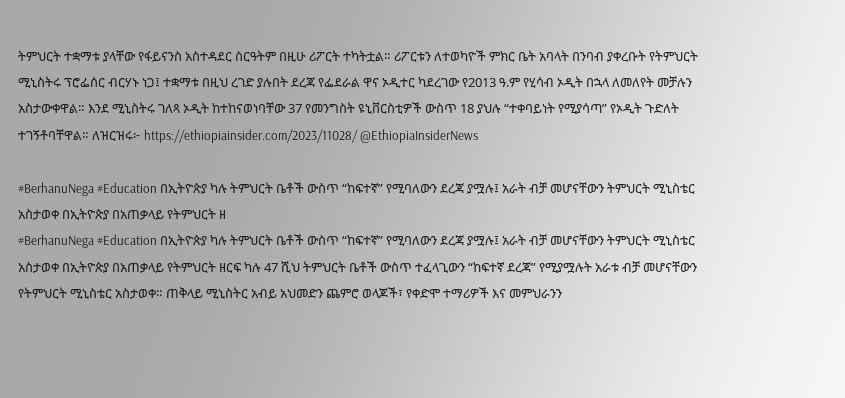ትምህርት ተቋማቱ ያላቸው የፋይናንስ አስተዳደር ስርዓትም በዚሁ ሪፖርት ተካትቷል። ሪፖርቱን ለተወካዮች ምክር ቤት አባላት በንባብ ያቀረቡት የትምህርት ሚኒስትሩ ፕሮፌሰር ብርሃኑ ነጋ፤ ተቋማቱ በዚህ ረገድ ያሉበት ደረጃ የፌደራል ዋና ኦዲተር ካደረገው የ2013 ዓ.ም የሂሳብ ኦዲት በኋላ ለመለየት መቻሉን አስታውቀዋል። እንደ ሚኒስትሩ ገለጻ ኦዲት ከተከናወነባቸው 37 የመንግስት ዩኒቨርስቲዎች ውስጥ 18 ያህሉ “ተቀባይነት የሚያሳጣ” የኦዲት ጉድለት ተገኝቶባቸዋል። ለዝርዝሩ፦ https://ethiopiainsider.com/2023/11028/ @EthiopiaInsiderNews

#BerhanuNega #Education በኢትዮጵያ ካሉ ትምህርት ቤቶች ውስጥ “ከፍተኛ” የሚባለውን ደረጃ ያሟሉ፤ አራት ብቻ መሆናቸውን ትምህርት ሚኒስቴር አስታወቀ በኢትዮጵያ በአጠቃላይ የትምህርት ዘ
#BerhanuNega #Education በኢትዮጵያ ካሉ ትምህርት ቤቶች ውስጥ “ከፍተኛ” የሚባለውን ደረጃ ያሟሉ፤ አራት ብቻ መሆናቸውን ትምህርት ሚኒስቴር አስታወቀ በኢትዮጵያ በአጠቃላይ የትምህርት ዘርፍ ካሉ 47 ሺህ ትምህርት ቤቶች ውስጥ ተፈላጊውን “ከፍተኛ ደረጃ” የሚያሟሉት አራቱ ብቻ መሆናቸውን የትምህርት ሚኒስቴር አስታወቀ። ጠቅላይ ሚኒስትር አብይ አህመድን ጨምሮ ወላጆች፣ የቀድሞ ተማሪዎች እና መምህራንን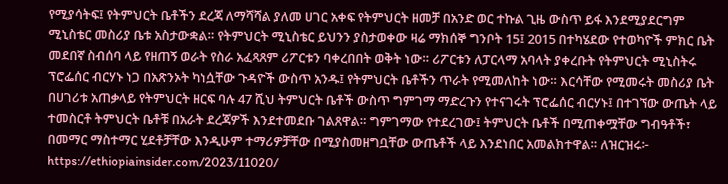የሚያሳትፍ፤ የትምህርት ቤቶችን ደረጃ ለማሻሻል ያለመ ሀገር አቀፍ የትምህርት ዘመቻ በአንድ ወር ተኩል ጊዜ ውስጥ ይፋ እንደሚያደርግም ሚኒስቴር መስሪያ ቤቱ አስታውቋል። የትምህርት ሚኒስቴር ይህንን ያስታወቀው ዛሬ ማክሰኞ ግንቦት 15፤ 2015 በተካሄደው የተወካዮች ምክር ቤት መደበኛ ስብሰባ ላይ የዘጠኝ ወራት የስራ አፈጻጸም ሪፖርቱን ባቀረበበት ወቅት ነው። ሪፖርቱን ለፓርላማ አባላት ያቀረቡት የትምህርት ሚኒስትሩ ፕሮፌሰር ብርሃኑ ነጋ በአጽንኦት ካነሷቸው ጉዳዮች ውስጥ አንዱ፤ የትምህርት ቤቶችን ጥራት የሚመለከት ነው። እርሳቸው የሚመሩት መስሪያ ቤት በሀገሪቱ አጠቃላይ የትምህርት ዘርፍ ባሉ 47 ሺህ ትምህርት ቤቶች ውስጥ ግምገማ ማድረጉን የተናገሩት ፕሮፌሰር ብርሃኑ፤ በተገኘው ውጤት ላይ ተመስርቶ ትምህርት ቤቶቹ በአራት ደረጃዎች እንደተመደቡ ገልጸዋል። ግምገማው የተደረገው፤ ትምህርት ቤቶች በሚጠቀሟቸው ግብዓቶች፣ በመማር ማስተማር ሂደቶቻቸው እንዲሁም ተማሪዎቻቸው በሚያስመዘግቧቸው ውጤቶች ላይ እንደነበር አመልክተዋል። ለዝርዝሩ፦ https://ethiopiainsider.com/2023/11020/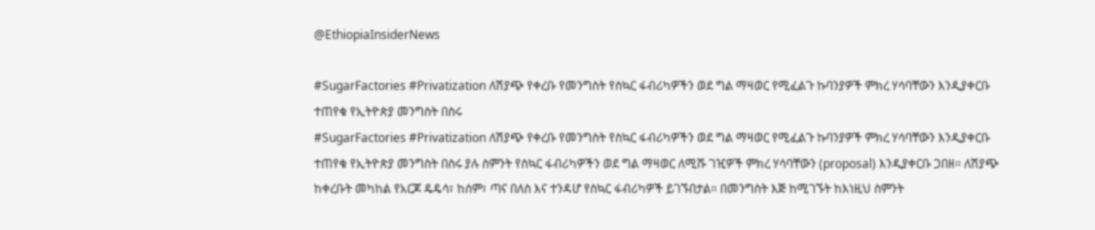@EthiopiaInsiderNews

#SugarFactories #Privatization ለሽያጭ የቀረቡ የመንግስት የስኳር ፋብሪካዎችን ወደ ግል ማዛወር የሚፈልጉ ኩባንያዎች ምክረ ሃሳባቸውን እንዲያቀርቡ ተጠየቁ የኢትዮጵያ መንግስት በስሩ
#SugarFactories #Privatization ለሽያጭ የቀረቡ የመንግስት የስኳር ፋብሪካዎችን ወደ ግል ማዛወር የሚፈልጉ ኩባንያዎች ምክረ ሃሳባቸውን እንዲያቀርቡ ተጠየቁ የኢትዮጵያ መንግስት በስሩ ያሉ ስምንት የስኳር ፋብሪካዎችን ወደ ግል ማዛወር ለሚሹ ገዢዎች ምክረ ሃሳባቸውን (proposal) እንዲያቀርቡ ጋበዘ። ለሽያጭ ከቀረቡት መካከል የአርጆ ዴዴሳ፣ ከሰም፣ ጣና በለስ እና ተንዳሆ የስኳር ፋብሪካዎች ይገኙበታል። በመንግስት እጅ ከሚገኙት ከእነዚህ ስምንት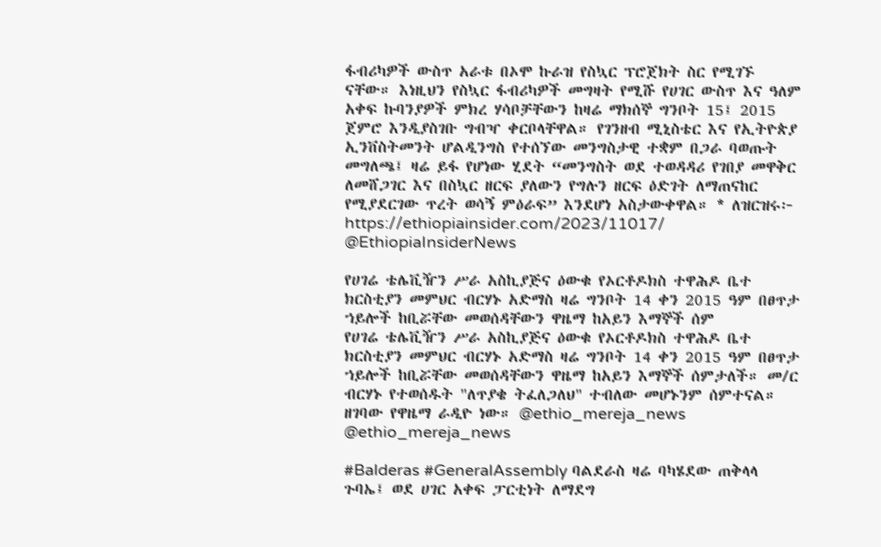ፋብሪካዎች ውስጥ አራቱ በኦሞ ኩራዝ የስኳር ፕሮጀክት ስር የሚገኙ ናቸው። እነዚህን የስኳር ፋብሪካዎች መግዛት የሚሹ የሀገር ውስጥ እና ዓለም አቀፍ ኩባንያዎች ምክረ ሃሳቦቻቸውን ከዛሬ ማክሰኞ ግንቦት 15፤ 2015 ጀምሮ እንዲያስገቡ ግብዣ ቀርቦላቸዋል። የገንዘብ ሚኒስቴር እና የኢትዮጵያ ኢንቨስትመንት ሆልዲንግስ የተሰኘው መንግስታዊ ተቋም በጋራ ባወጡት መግለጫ፤ ዛሬ ይፋ የሆነው ሂደት “መንግስት ወደ ተወዳዳሪ የገበያ መዋቅር ለመሸጋገር እና በስኳር ዘርፍ ያለውን የግሉን ዘርፍ ዕድገት ለማጠናከር የሚያደርገው ጥረት ወሳኝ ምዕራፍ” እንደሆነ አስታውቀዋል። * ለዝርዝሩ፦ https://ethiopiainsider.com/2023/11017/ @EthiopiaInsiderNews

የሀገሬ ቴሌቪዥን ሥራ አስኪያጅና ዕውቁ የኦርቶዶክስ ተዋሕዶ ቤተ ክርስቲያን መምህር ብርሃኑ አድማስ ዛሬ ግንቦት 14 ቀን 2015 ዓም በፀጥታ ኀይሎች ከቢሯቸው መወሰዳቸውን ዋዜማ ከአይን እማኞች ሰም
የሀገሬ ቴሌቪዥን ሥራ አስኪያጅና ዕውቁ የኦርቶዶክስ ተዋሕዶ ቤተ ክርስቲያን መምህር ብርሃኑ አድማስ ዛሬ ግንቦት 14 ቀን 2015 ዓም በፀጥታ ኀይሎች ከቢሯቸው መወሰዳቸውን ዋዜማ ከአይን እማኞች ሰምታለች። መ/ር ብርሃኑ የተወሰዱት "ለጥያቄ ትፈለጋለህ" ተብለው መሆኑንም ሰምተናል። ዘገባው የዋዜማ ራዲዮ ነው። @ethio_mereja_news @ethio_mereja_news

#Balderas #GeneralAssembly ባልደራስ ዛሬ ባካሄደው ጠቅላላ ጉባኤ፤ ወደ ሀገር አቀፍ ፓርቲነት ለማደግ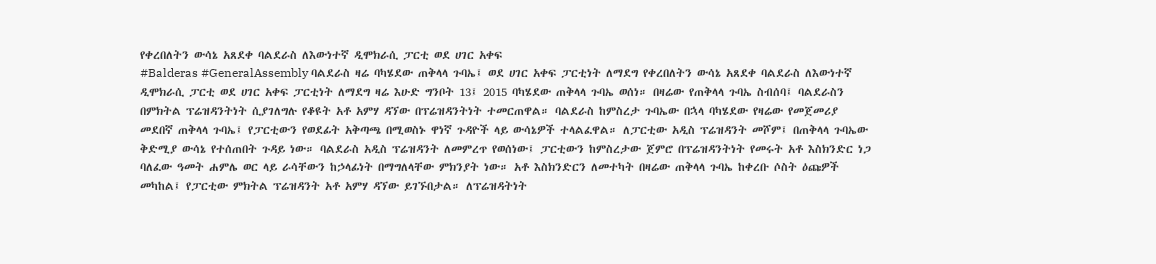የቀረበለትን ውሳኔ አጸደቀ ባልደራስ ለእውነተኛ ዲሞክራሲ ፓርቲ ወደ ሀገር አቀፍ
#Balderas #GeneralAssembly ባልደራስ ዛሬ ባካሄደው ጠቅላላ ጉባኤ፤ ወደ ሀገር አቀፍ ፓርቲነት ለማደግ የቀረበለትን ውሳኔ አጸደቀ ባልደራስ ለእውነተኛ ዲሞክራሲ ፓርቲ ወደ ሀገር አቀፍ ፓርቲነት ለማደግ ዛሬ እሁድ ግንቦት 13፤ 2015 ባካሄደው ጠቅላላ ጉባኤ ወሰነ። በዛሬው የጠቅላላ ጉባኤ ስብሰባ፤ ባልደራስን በምክትል ፕሬዝዳንትነት ሲያገለግሉ የቆዩት አቶ አምሃ ዳኘው በፕሬዝዳንትነት ተመርጠዋል። ባልደራስ ከምስረታ ጉባኤው በኋላ ባካሄደው የዛሬው የመጀመሪያ መደበኛ ጠቅላላ ጉባኤ፤ የፓርቲውን የወደፊት አቅጣጫ በሚወስኑ ዋነኛ ጉዳዮች ላይ ውሳኔዎች ተላልፈዋል። ለፓርቲው አዲስ ፕሬዝዳንት መሾም፤ በጠቅላላ ጉባኤው ቅድሚያ ውሳኔ የተሰጠበት ጉዳይ ነው። ባልደራስ አዲስ ፕሬዝዳንት ለመምረጥ የወሰነው፤ ፓርቲውን ከምስረታው ጀምሮ በፕሬዝዳንትነት የመሩት አቶ እስክንድር ነጋ ባለፈው ዓመት ሐምሌ ወር ላይ ራሳቸውን ከኃላፊነት በማግለላቸው ምክንያት ነው። አቶ እስክንድርን ለመተካት በዛሬው ጠቅላላ ጉባኤ ከቀረቡ ሶስት ዕጩዎች መካከል፤ የፓርቲው ምክትል ፕሬዝዳንት አቶ አምሃ ዳኘው ይገኙበታል። ለፕሬዝዳትነት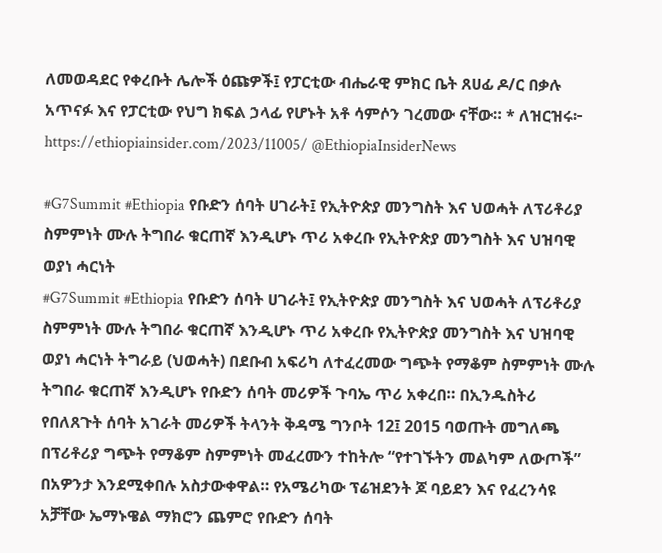ለመወዳደር የቀረቡት ሌሎች ዕጩዎች፤ የፓርቲው ብሔራዊ ምክር ቤት ጸሀፊ ዶ/ር በቃሉ አጥናፉ እና የፓርቲው የህግ ክፍል ኃላፊ የሆኑት አቶ ሳምሶን ገረመው ናቸው። * ለዝርዝሩ፦ https://ethiopiainsider.com/2023/11005/ @EthiopiaInsiderNews

#G7Summit #Ethiopia የቡድን ሰባት ሀገራት፤ የኢትዮጵያ መንግስት እና ህወሓት ለፕሪቶሪያ ስምምነት ሙሉ ትግበራ ቁርጠኛ እንዲሆኑ ጥሪ አቀረቡ የኢትዮጵያ መንግስት እና ህዝባዊ ወያነ ሓርነት
#G7Summit #Ethiopia የቡድን ሰባት ሀገራት፤ የኢትዮጵያ መንግስት እና ህወሓት ለፕሪቶሪያ ስምምነት ሙሉ ትግበራ ቁርጠኛ እንዲሆኑ ጥሪ አቀረቡ የኢትዮጵያ መንግስት እና ህዝባዊ ወያነ ሓርነት ትግራይ (ህወሓት) በደቡብ አፍሪካ ለተፈረመው ግጭት የማቆም ስምምነት ሙሉ ትግበራ ቁርጠኛ እንዲሆኑ የቡድን ሰባት መሪዎች ጉባኤ ጥሪ አቀረበ። በኢንዱስትሪ የበለጸጉት ሰባት አገራት መሪዎች ትላንት ቅዳሜ ግንቦት 12፤ 2015 ባወጡት መግለጫ በፕሪቶሪያ ግጭት የማቆም ስምምነት መፈረሙን ተከትሎ “የተገኙትን መልካም ለውጦች” በአዎንታ እንደሚቀበሉ አስታውቀዋል። የአሜሪካው ፕሬዝደንት ጆ ባይደን እና የፈረንሳዩ አቻቸው ኤማኑዌል ማክሮን ጨምሮ የቡድን ሰባት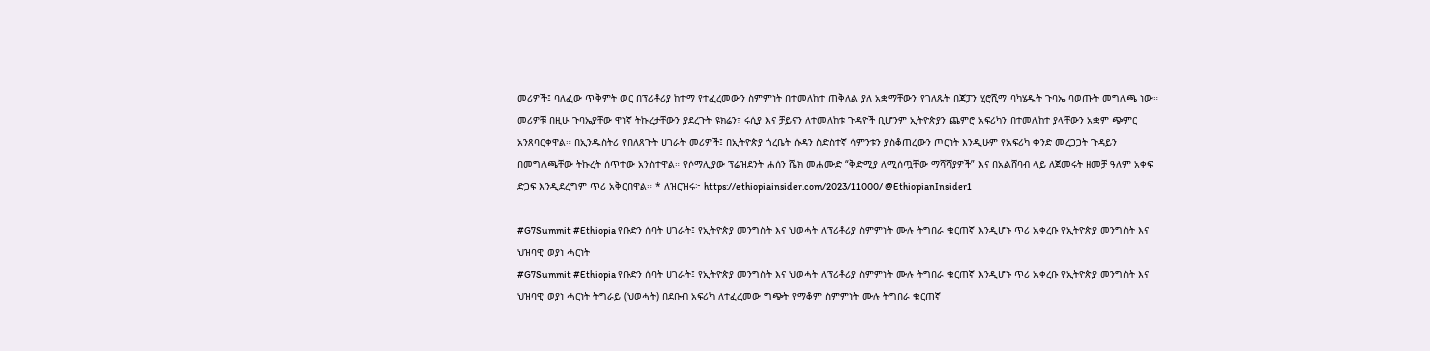መሪዎች፤ ባለፈው ጥቅምት ወር በፕሪቶሪያ ከተማ የተፈረመውን ስምምነት በተመለከተ ጠቅለል ያለ አቋማቸውን የገለጹት በጃፓን ሂሮሺማ ባካሄዱት ጉባኤ ባወጡት መግለጫ ነው። መሪዎቹ በዚሁ ጉባኤያቸው ዋነኛ ትኩረታቸውን ያደረጉት ዩክሬን፣ ሩሲያ እና ቻይናን ለተመለከቱ ጉዳዮች ቢሆንም ኢትዮጵያን ጨምሮ አፍሪካን በተመለከተ ያላቸውን አቋም ጭምር አንጸባርቀዋል። በኢንዱስትሪ የበለጸጉት ሀገራት መሪዎች፤ በኢትዮጵያ ጎረቤት ሱዳን ስድስተኛ ሳምንቱን ያስቆጠረውን ጦርነት እንዲሁም የአፍሪካ ቀንድ መረጋጋት ጉዳይን በመግለጫቸው ትኩረት ሰጥተው አንስተዋል። የሶማሊያው ፕሬዝደንት ሐሰን ሼክ መሐሙድ “ቅድሚያ ለሚሰጧቸው ማሻሻያዎች” እና በአልሸባብ ላይ ለጀመሩት ዘመቻ ዓለም አቀፍ ድጋፍ እንዲደረግም ጥሪ አቅርበዋል። * ለዝርዝሩ፦ https://ethiopiainsider.com/2023/11000/ @EthiopianInsider1

#G7Summit #Ethiopia የቡድን ሰባት ሀገራት፤ የኢትዮጵያ መንግስት እና ህወሓት ለፕሪቶሪያ ስምምነት ሙሉ ትግበራ ቁርጠኛ እንዲሆኑ ጥሪ አቀረቡ የኢትዮጵያ መንግስት እና ህዝባዊ ወያነ ሓርነት
#G7Summit #Ethiopia የቡድን ሰባት ሀገራት፤ የኢትዮጵያ መንግስት እና ህወሓት ለፕሪቶሪያ ስምምነት ሙሉ ትግበራ ቁርጠኛ እንዲሆኑ ጥሪ አቀረቡ የኢትዮጵያ መንግስት እና ህዝባዊ ወያነ ሓርነት ትግራይ (ህወሓት) በደቡብ አፍሪካ ለተፈረመው ግጭት የማቆም ስምምነት ሙሉ ትግበራ ቁርጠኛ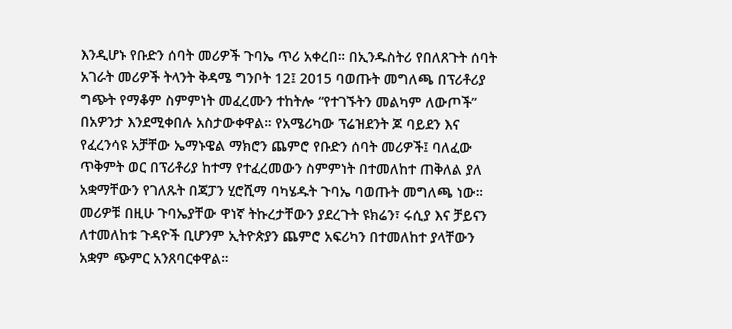እንዲሆኑ የቡድን ሰባት መሪዎች ጉባኤ ጥሪ አቀረበ። በኢንዱስትሪ የበለጸጉት ሰባት አገራት መሪዎች ትላንት ቅዳሜ ግንቦት 12፤ 2015 ባወጡት መግለጫ በፕሪቶሪያ ግጭት የማቆም ስምምነት መፈረሙን ተከትሎ “የተገኙትን መልካም ለውጦች” በአዎንታ እንደሚቀበሉ አስታውቀዋል። የአሜሪካው ፕሬዝደንት ጆ ባይደን እና የፈረንሳዩ አቻቸው ኤማኑዌል ማክሮን ጨምሮ የቡድን ሰባት መሪዎች፤ ባለፈው ጥቅምት ወር በፕሪቶሪያ ከተማ የተፈረመውን ስምምነት በተመለከተ ጠቅለል ያለ አቋማቸውን የገለጹት በጃፓን ሂሮሺማ ባካሄዱት ጉባኤ ባወጡት መግለጫ ነው። መሪዎቹ በዚሁ ጉባኤያቸው ዋነኛ ትኩረታቸውን ያደረጉት ዩክሬን፣ ሩሲያ እና ቻይናን ለተመለከቱ ጉዳዮች ቢሆንም ኢትዮጵያን ጨምሮ አፍሪካን በተመለከተ ያላቸውን አቋም ጭምር አንጸባርቀዋል።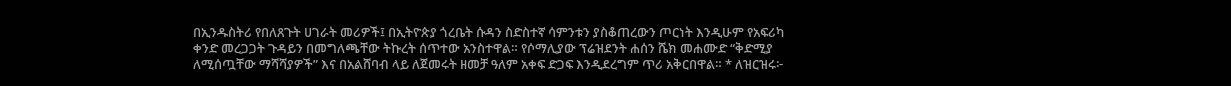በኢንዱስትሪ የበለጸጉት ሀገራት መሪዎች፤ በኢትዮጵያ ጎረቤት ሱዳን ስድስተኛ ሳምንቱን ያስቆጠረውን ጦርነት እንዲሁም የአፍሪካ ቀንድ መረጋጋት ጉዳይን በመግለጫቸው ትኩረት ሰጥተው አንስተዋል። የሶማሊያው ፕሬዝደንት ሐሰን ሼክ መሐሙድ “ቅድሚያ ለሚሰጧቸው ማሻሻያዎች” እና በአልሸባብ ላይ ለጀመሩት ዘመቻ ዓለም አቀፍ ድጋፍ እንዲደረግም ጥሪ አቅርበዋል። * ለዝርዝሩ፦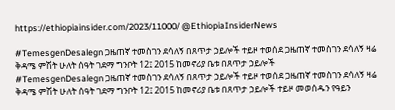https://ethiopiainsider.com/2023/11000/ @EthiopiaInsiderNews

#TemesgenDesalegn ጋዜጠኛ ተመስገን ደሳለኝ በጸጥታ ኃይሎች ተይዞ ተወሰደ ጋዜጠኛ ተመስገን ደሳለኝ ዛሬ ቅዳሜ ምሽት ሁለት ሰዓት ገደማ ግንቦት 12፤ 2015 ከመኖሪያ ቤቱ በጸጥታ ኃይሎች
#TemesgenDesalegn ጋዜጠኛ ተመስገን ደሳለኝ በጸጥታ ኃይሎች ተይዞ ተወሰደ ጋዜጠኛ ተመስገን ደሳለኝ ዛሬ ቅዳሜ ምሽት ሁለት ሰዓት ገደማ ግንቦት 12፤ 2015 ከመኖሪያ ቤቱ በጸጥታ ኃይሎች ተይዞ መወሰዱን የዓይን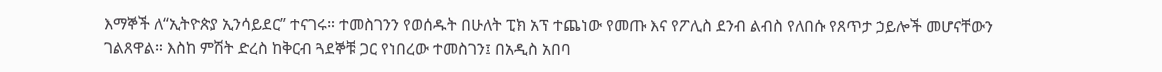እማኞች ለ“ኢትዮጵያ ኢንሳይደር” ተናገሩ። ተመስገንን የወሰዱት በሁለት ፒክ አፕ ተጨነው የመጡ እና የፖሊስ ደንብ ልብስ የለበሱ የጸጥታ ኃይሎች መሆናቸውን ገልጸዋል። እስከ ምሽት ድረስ ከቅርብ ጓደኞቹ ጋር የነበረው ተመስገን፤ በአዲስ አበባ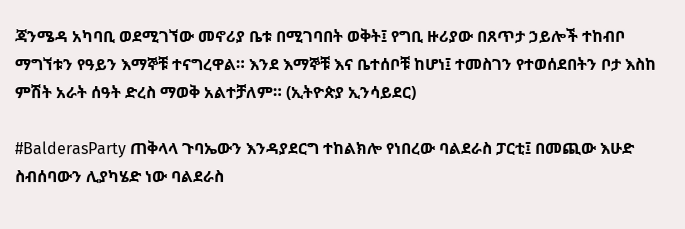ጃንሜዳ አካባቢ ወደሚገኘው መኖሪያ ቤቱ በሚገባበት ወቅት፤ የግቢ ዙሪያው በጸጥታ ኃይሎች ተከብቦ ማግኘቱን የዓይን እማኞቹ ተናግረዋል። እንደ እማኞቹ እና ቤተሰቦቹ ከሆነ፤ ተመስገን የተወሰደበትን ቦታ እስከ ምሽት አራት ሰዓት ድረስ ማወቅ አልተቻለም። (ኢትዮጵያ ኢንሳይደር)

#BalderasParty ጠቅላላ ጉባኤውን እንዳያደርግ ተከልክሎ የነበረው ባልደራስ ፓርቲ፤ በመጪው እሁድ ስብሰባውን ሊያካሄድ ነው ባልደራስ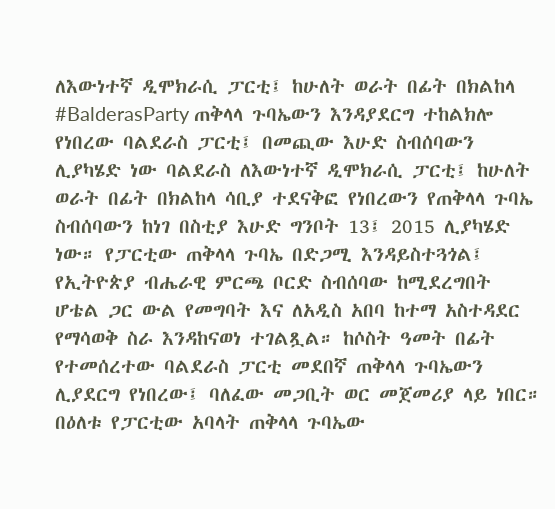ለእውነተኛ ዲሞክራሲ ፓርቲ፤ ከሁለት ወራት በፊት በክልከላ
#BalderasParty ጠቅላላ ጉባኤውን እንዳያደርግ ተከልክሎ የነበረው ባልደራስ ፓርቲ፤ በመጪው እሁድ ስብሰባውን ሊያካሄድ ነው ባልደራስ ለእውነተኛ ዲሞክራሲ ፓርቲ፤ ከሁለት ወራት በፊት በክልከላ ሳቢያ ተደናቅፎ የነበረውን የጠቅላላ ጉባኤ ስብሰባውን ከነገ በስቲያ እሁድ ግንቦት 13፤ 2015 ሊያካሄድ ነው። የፓርቲው ጠቅላላ ጉባኤ በድጋሚ እንዳይስተጓጎል፤ የኢትዮጵያ ብሔራዊ ምርጫ ቦርድ ስብሰባው ከሚደረግበት ሆቴል ጋር ውል የመግባት እና ለአዲስ አበባ ከተማ አስተዳደር የማሳወቅ ስራ እንዳከናወነ ተገልጿል። ከሶስት ዓመት በፊት የተመሰረተው ባልደራስ ፓርቲ መደበኛ ጠቅላላ ጉባኤውን ሊያደርግ የነበረው፤ ባለፈው መጋቢት ወር መጀመሪያ ላይ ነበር። በዕለቱ የፓርቲው አባላት ጠቅላላ ጉባኤው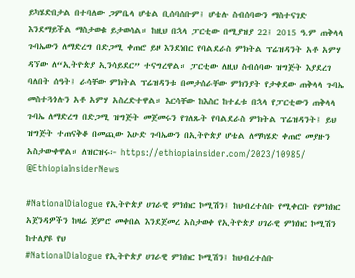ይካሄድበታል በተባለው ጋምቤላ ሆቴል ቢሰባሰቡም፤ ሆቴሉ ስብሰባውን ማስተናገድ እንደማይችል ማስታወቁ ይታወሳል። ከዚህ በኋላ ፓርቲው በሚያዝያ 22፤ 2015 ዓ.ም ጠቅላላ ጉባኤውን ለማድረግ በድጋሚ ቀጠሮ ይዞ እንደነበር የባልደራስ ምክትል ፕሬዝዳንት አቶ አምሃ ዳኘው ለ“ኢትዮጵያ ኢንሳይደር” ተናግረዋል። ፓርቲው ለዚህ ስብሰባው ዝግጅት እያደረገ ባለበት ሰዓት፤ ራሳቸው ምክትል ፕሬዝዳንቱ በመታሰራቸው ምክንያት የታቀደው ጠቅላላ ጉባኤ መስተጓጎሉን አቶ አምሃ አስረድተዋል። እርሳቸው ከእስር ከተፈቱ በኋላ የፓርቲውን ጠቅላላ ጉባኤ ለማድረግ በድጋሚ ዝግጅት መጀመሩን የገለጹት የባልደራስ ምክትል ፕሬዝዳንት፤ ይህ ዝግጅት ተጠናቅቆ በመጪው እሁድ ጉባኤውን በኢትዮጵያ ሆቴል ለማካሄድ ቀጠሮ መያዙን አስታውቀዋል። ለዝርዝሩ፦ https://ethiopiainsider.com/2023/10985/ @EthiopiaInsiderNews

#NationalDialogue የኢትዮጵያ ሀገራዊ ምክክር ኮሚሽን፤ ከህብረተሰቡ የሚቀርቡ የምክክር አጀንዳዎችን ከዛሬ ጀምሮ መቀበል እንደጀመረ አስታወቀ የኢትዮጵያ ሀገራዊ ምክክር ኮሚሽን ከተለያዩ የህ
#NationalDialogue የኢትዮጵያ ሀገራዊ ምክክር ኮሚሽን፤ ከህብረተሰቡ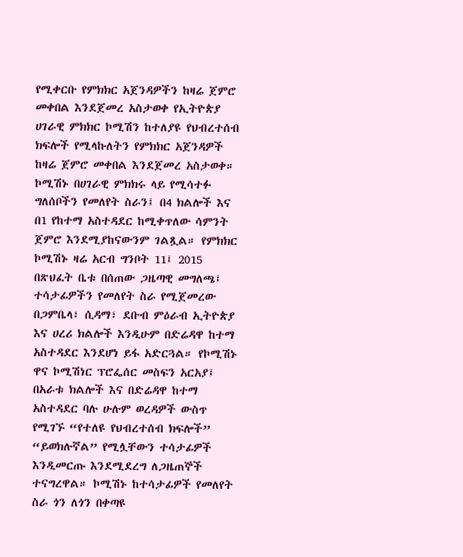የሚቀርቡ የምክክር አጀንዳዎችን ከዛሬ ጀምሮ መቀበል እንደጀመረ አስታወቀ የኢትዮጵያ ሀገራዊ ምክክር ኮሚሽን ከተለያዩ የህብረተሰብ ክፍሎች የሚላኩለትን የምክክር አጀንዳዎች ከዛሬ ጀምሮ መቀበል እንደጀመረ አስታወቀ። ኮሚሽኑ በሀገራዊ ምክክሩ ላይ የሚሳተፉ ግለሰቦችን የመለየት ስራን፤ በ4 ክልሎች እና በ1 የከተማ አስተዳደር ከሚቀጥለው ሳምንት ጀምሮ እንደሚያከናውንም ገልጿል። የምክክር ኮሚሽኑ ዛሬ አርብ ግንቦት 11፤ 2015 በጽህፈት ቤቱ በሰጠው ጋዜጣዊ መግለጫ፤ ተሳታፊዎችን የመለየት ስራ የሚጀመረው በጋምቤላ፣ ሲዳማ፣ ደቡብ ምዕራብ ኢትዮጵያ እና ሀረሪ ክልሎች እንዲሁም በድሬዳዋ ከተማ አስተዳደር እንደሆነ ይፋ አድርጓል። የኮሚሽኑ ዋና ኮሚሽነር ፕሮፌሰር መስፍን አርአያ፤ በአራቱ ክልሎች እና በድሬዳዋ ከተማ አስተዳደር ባሉ ሁሉም ወረዳዎች ውስጥ የሚገኙ “የተለዩ የህብረተሰብ ክፍሎች” “ይወክሉኛል” የሚሏቸውን ተሳታፊዎች እንዲመርጡ እንደሚደረግ ለጋዜጠኞች ተናግረዋል። ኮሚሽኑ ከተሳታፊዎች የመለየት ስራ ጎን ለጎን በቀጣዩ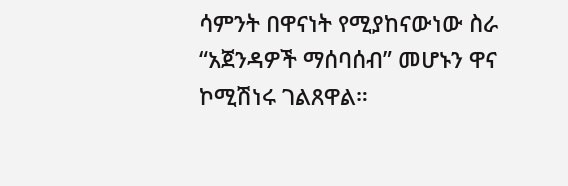ሳምንት በዋናነት የሚያከናውነው ስራ “አጀንዳዎች ማሰባሰብ” መሆኑን ዋና ኮሚሽነሩ ገልጸዋል።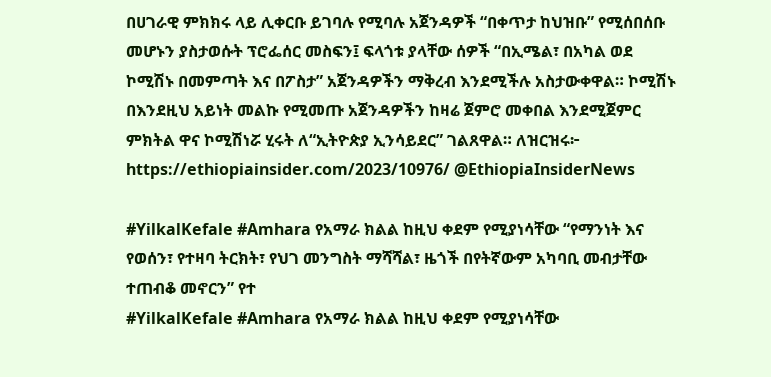በሀገራዊ ምክክሩ ላይ ሊቀርቡ ይገባሉ የሚባሉ አጀንዳዎች “በቀጥታ ከህዝቡ” የሚሰበሰቡ መሆኑን ያስታወሱት ፕሮፌሰር መስፍን፤ ፍላጎቱ ያላቸው ሰዎች “በኢሜል፣ በአካል ወደ ኮሚሽኑ በመምጣት እና በፖስታ” አጀንዳዎችን ማቅረብ እንደሚችሉ አስታውቀዋል። ኮሚሽኑ በእንደዚህ አይነት መልኩ የሚመጡ አጀንዳዎችን ከዛሬ ጀምሮ መቀበል እንደሚጀምር ምክትል ዋና ኮሚሽነሯ ሂሩት ለ“ኢትዮጵያ ኢንሳይደር” ገልጸዋል። ለዝርዝሩ፦ https://ethiopiainsider.com/2023/10976/ @EthiopiaInsiderNews

#YilkalKefale #Amhara የአማራ ክልል ከዚህ ቀደም የሚያነሳቸው “የማንነት እና የወሰን፣ የተዛባ ትርክት፣ የህገ መንግስት ማሻሻል፣ ዜጎች በየትኛውም አካባቢ መብታቸው ተጠብቆ መኖርን” የተ
#YilkalKefale #Amhara የአማራ ክልል ከዚህ ቀደም የሚያነሳቸው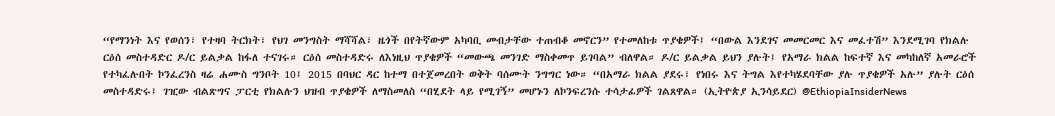“የማንነት እና የወሰን፣ የተዛባ ትርክት፣ የህገ መንግስት ማሻሻል፣ ዜጎች በየትኛውም አካባቢ መብታቸው ተጠብቆ መኖርን” የተመለከቱ ጥያቄዎች፤ “በውል እንደገና መመርመር እና መፈተሽ” እንደሚገባ የክልሉ ርዕሰ መስተዳድር ዶ/ር ይልቃል ከፋለ ተናገሩ። ርዕሰ መስተዳድሩ ለእነዚህ ጥያቄዎች “መውጫ መንገድ ማስቀመጥ ይገባል” ብለዋል። ዶ/ር ይልቃል ይህን ያሉት፤ የአማራ ክልል ከፍተኛ እና መካከለኛ አመራሮች የተካፈሉበት ኮንፈረንስ ዛሬ ሐሙስ ግንቦት 10፤ 2015 በባህር ዳር ከተማ በተጀመረበት ወቅት ባሰሙት ንግግር ነው። “በአማራ ክልል ያደሩ፣ የነበሩ እና ትግል እየተካሄደባቸው ያሉ ጥያቄዎች አሉ” ያሉት ርዕሰ መስተዳድሩ፤ ገዢው ብልጽግና ፓርቲ የክልሉን ህዝብ ጥያቄዎች ለማስመለስ “በሂደት ላይ የሚገኝ” መሆኑን ለኮንፍረንሱ ተሳታፊዎች ገልጸዋል። (ኢትዮጵያ ኢንሳይደር) @EthiopiaInsiderNews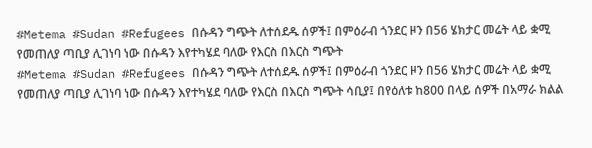#Metema #Sudan #Refugees በሱዳን ግጭት ለተሰደዱ ሰዎች፤ በምዕራብ ጎንደር ዞን በ56 ሄክታር መሬት ላይ ቋሚ የመጠለያ ጣቢያ ሊገነባ ነው በሱዳን እየተካሄደ ባለው የእርስ በእርስ ግጭት
#Metema #Sudan #Refugees በሱዳን ግጭት ለተሰደዱ ሰዎች፤ በምዕራብ ጎንደር ዞን በ56 ሄክታር መሬት ላይ ቋሚ የመጠለያ ጣቢያ ሊገነባ ነው በሱዳን እየተካሄደ ባለው የእርስ በእርስ ግጭት ሳቢያ፤ በየዕለቱ ከ800 በላይ ሰዎች በአማራ ክልል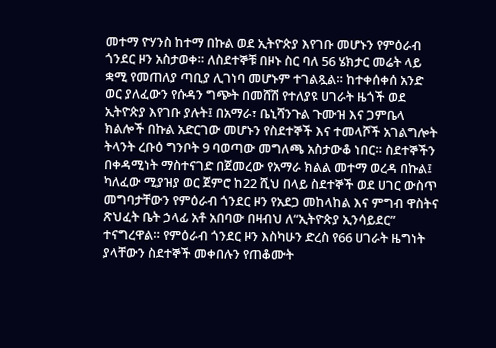መተማ ዮሃንስ ከተማ በኩል ወደ ኢትዮጵያ እየገቡ መሆኑን የምዕራብ ጎንደር ዞን አስታወቀ። ለስደተኞቹ በዞኑ ስር ባለ 56 ሄክታር መሬት ላይ ቋሚ የመጠለያ ጣቢያ ሊገነባ መሆኑም ተገልጿል። ከተቀሰቀሰ አንድ ወር ያለፈውን የሱዳን ግጭት በመሸሽ የተለያዩ ሀገራት ዜጎች ወደ ኢትዮጵያ እየገቡ ያሉት፤ በአማራ፣ ቤኒሻንጉል ጉሙዝ እና ጋምቤላ ክልሎች በኩል አድርገው መሆኑን የስደተኞች እና ተመላሾች አገልግሎት ትላንት ረቡዕ ግንቦት 9 ባወጣው መግለጫ አስታውቆ ነበር። ስደተኞችን በቀዳሚነት ማስተናገድ በጀመረው የአማራ ክልል መተማ ወረዳ በኩል፤ ካለፈው ሚያዝያ ወር ጀምሮ ከ22 ሺህ በላይ ስደተኞች ወደ ሀገር ውስጥ መግባታቸውን የምዕራብ ጎንደር ዞን የአደጋ መከላከል እና ምግብ ዋስትና ጽህፈት ቤት ኃላፊ አቶ አበባው በዛብህ ለ“ኢትዮጵያ ኢንሳይደር” ተናግረዋል። የምዕራብ ጎንደር ዞን እስካሁን ድረስ የ66 ሀገራት ዜግነት ያላቸውን ስደተኞች መቀበሉን የጠቆሙት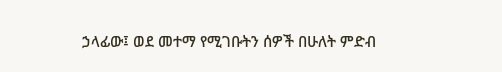ኃላፊው፤ ወደ መተማ የሚገቡትን ሰዎች በሁለት ምድብ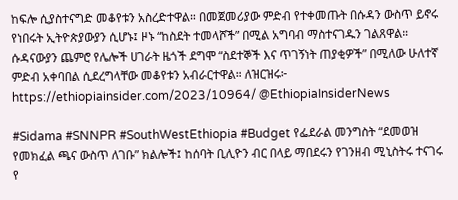ከፍሎ ሲያስተናግድ መቆየቱን አስረድተዋል። በመጀመሪያው ምድብ የተቀመጡት በሱዳን ውስጥ ይኖሩ የነበሩት ኢትዮጵያውያን ሲሆኑ፤ ዞኑ “ከስደት ተመላሾች” በሚል አግባብ ማስተናገዱን ገልጸዋል። ሱዳናውያን ጨምሮ የሌሎች ሀገራት ዜጎች ደግሞ “ስደተኞች እና ጥገኝነት ጠያቂዎች” በሚለው ሁለተኛ ምድብ አቀባበል ሲደረግላቸው መቆየቱን አብራርተዋል። ለዝርዝሩ፦ https://ethiopiainsider.com/2023/10964/ @EthiopiaInsiderNews

#Sidama #SNNPR #SouthWestEthiopia #Budget የፌደራል መንግስት “ደመወዝ የመክፈል ጫና ውስጥ ለገቡ” ክልሎች፤ ከሰባት ቢሊዮን ብር በላይ ማበደሩን የገንዘብ ሚኒስትሩ ተናገሩ የ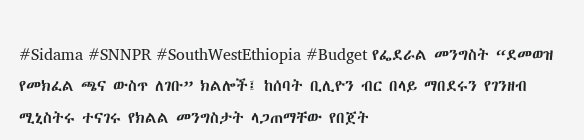#Sidama #SNNPR #SouthWestEthiopia #Budget የፌደራል መንግስት “ደመወዝ የመክፈል ጫና ውስጥ ለገቡ” ክልሎች፤ ከሰባት ቢሊዮን ብር በላይ ማበደሩን የገንዘብ ሚኒስትሩ ተናገሩ የክልል መንግስታት ላጋጠማቸው የበጀት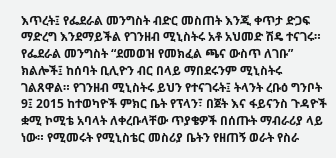እጥረት፤ የፌደራል መንግስት ብድር መስጠት እንጂ ቀጥታ ድጋፍ ማድረግ እንደማይችል የገንዘብ ሚኒስትሩ አቶ አህመድ ሽዴ ተናገሩ። የፌደራል መንግስት “ደመወዝ የመክፈል ጫና ውስጥ ለገቡ” ክልሎች፤ ከሰባት ቢሊዮን ብር በላይ ማበደሩንም ሚኒስትሩ ገልጸዋል። የገንዘብ ሚኒስትሩ ይህን የተናገሩት፤ ትላንት ረቡዕ ግንቦት 9፤ 2015 ከተወካዮች ምክር ቤት የፕላን፣ በጀት እና ፋይናንስ ጉዳዮች ቋሚ ኮሚቴ አባላት ለቀረቡላቸው ጥያቄዎች በሰጡት ማብራሪያ ላይ ነው። የሚመሩት የሚኒስቴር መስሪያ ቤትን የዘጠኝ ወራት የስራ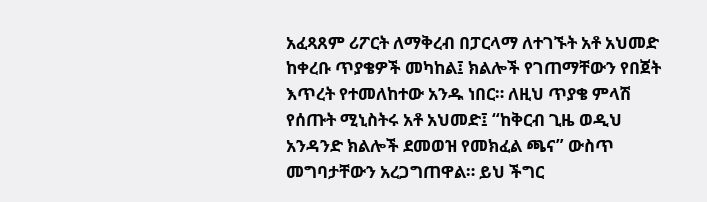አፈጻጸም ሪፖርት ለማቅረብ በፓርላማ ለተገኙት አቶ አህመድ ከቀረቡ ጥያቄዎች መካከል፤ ክልሎች የገጠማቸውን የበጀት እጥረት የተመለከተው አንዱ ነበር። ለዚህ ጥያቄ ምላሽ የሰጡት ሚኒስትሩ አቶ አህመድ፤ “ከቅርብ ጊዜ ወዲህ አንዳንድ ክልሎች ደመወዝ የመክፈል ጫና” ውስጥ መግባታቸውን አረጋግጠዋል። ይህ ችግር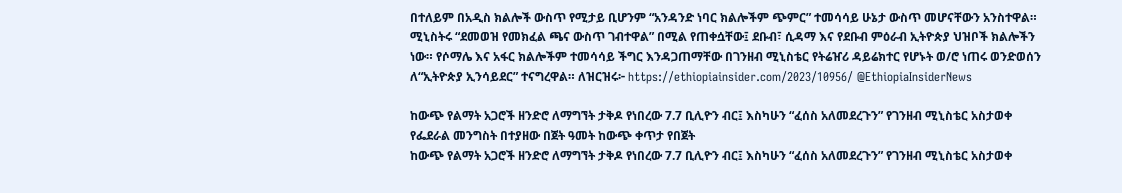በተለይም በአዲስ ክልሎች ውስጥ የሚታይ ቢሆንም “አንዳንድ ነባር ክልሎችም ጭምር” ተመሳሳይ ሁኔታ ውስጥ መሆናቸውን አንስተዋል። ሚኒስትሩ “ደመወዝ የመክፈል ጫና ውስጥ ገብተዋል” በሚል የጠቀሷቸው፤ ደቡብ፣ ሲዳማ እና የደቡብ ምዕራብ ኢትዮጵያ ህዝቦች ክልሎችን ነው። የሶማሌ እና አፋር ክልሎችም ተመሳሳይ ችግር እንዳጋጠማቸው በገንዘብ ሚኒስቴር የትሬዠሪ ዳይሬክተር የሆኑት ወ/ሮ ነጠሩ ወንድወሰን ለ“ኢትዮጵያ ኢንሳይደር” ተናግረዋል። ለዝርዝሩ፦ https://ethiopiainsider.com/2023/10956/ @EthiopiaInsiderNews

ከውጭ የልማት አጋሮች ዘንድሮ ለማግኘት ታቅዶ የነበረው 7.7 ቢሊዮን ብር፤ እስካሁን “ፈሰስ አለመደረጉን” የገንዘብ ሚኒስቴር አስታወቀ የፌደራል መንግስት በተያዘው በጀት ዓመት ከውጭ ቀጥታ የበጀት
ከውጭ የልማት አጋሮች ዘንድሮ ለማግኘት ታቅዶ የነበረው 7.7 ቢሊዮን ብር፤ እስካሁን “ፈሰስ አለመደረጉን” የገንዘብ ሚኒስቴር አስታወቀ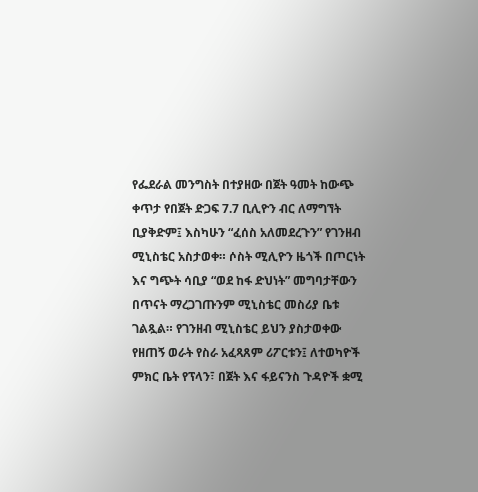የፌደራል መንግስት በተያዘው በጀት ዓመት ከውጭ ቀጥታ የበጀት ድጋፍ 7.7 ቢሊዮን ብር ለማግኘት ቢያቅድም፤ እስካሁን “ፈሰስ አለመደረጉን” የገንዘብ ሚኒስቴር አስታወቀ። ሶስት ሚሊዮን ዜጎች በጦርነት እና ግጭት ሳቢያ “ወደ ከፋ ድህነት” መግባታቸውን በጥናት ማረጋገጡንም ሚኒስቴር መስሪያ ቤቱ ገልጿል። የገንዘብ ሚኒስቴር ይህን ያስታወቀው የዘጠኝ ወራት የስራ አፈጻጸም ሪፖርቱን፤ ለተወካዮች ምክር ቤት የፕላን፣ በጀት እና ፋይናንስ ጉዳዮች ቋሚ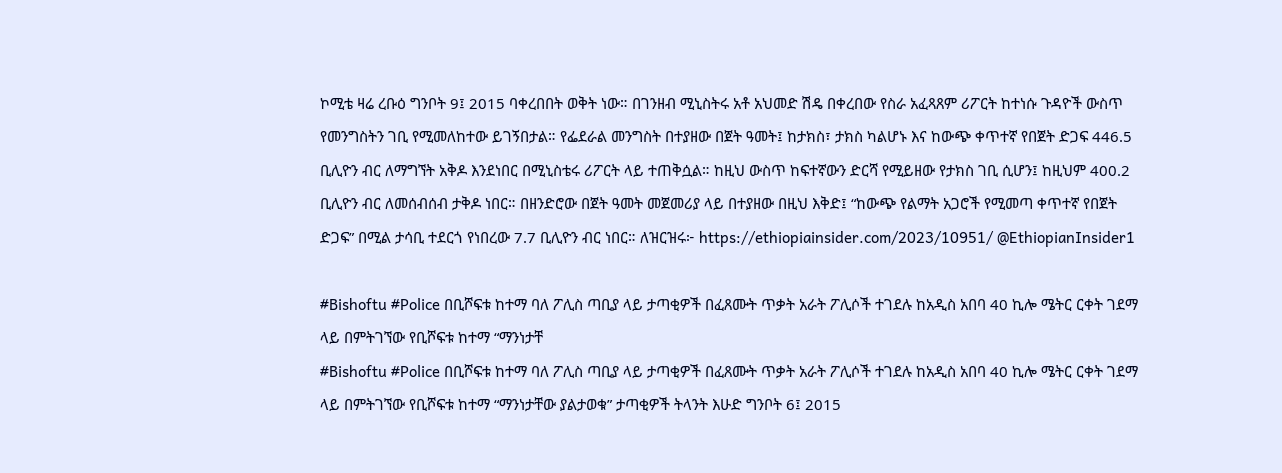ኮሚቴ ዛሬ ረቡዕ ግንቦት 9፤ 2015 ባቀረበበት ወቅት ነው። በገንዘብ ሚኒስትሩ አቶ አህመድ ሽዴ በቀረበው የስራ አፈጻጸም ሪፖርት ከተነሱ ጉዳዮች ውስጥ የመንግስትን ገቢ የሚመለከተው ይገኝበታል። የፌደራል መንግስት በተያዘው በጀት ዓመት፤ ከታክስ፣ ታክስ ካልሆኑ እና ከውጭ ቀጥተኛ የበጀት ድጋፍ 446.5 ቢሊዮን ብር ለማግኘት አቅዶ እንደነበር በሚኒስቴሩ ሪፖርት ላይ ተጠቅሷል። ከዚህ ውስጥ ከፍተኛውን ድርሻ የሚይዘው የታክስ ገቢ ሲሆን፤ ከዚህም 400.2 ቢሊዮን ብር ለመሰብሰብ ታቅዶ ነበር። በዘንድሮው በጀት ዓመት መጀመሪያ ላይ በተያዘው በዚህ እቅድ፤ “ከውጭ የልማት አጋሮች የሚመጣ ቀጥተኛ የበጀት ድጋፍ” በሚል ታሳቢ ተደርጎ የነበረው 7.7 ቢሊዮን ብር ነበር። ለዝርዝሩ፦ https://ethiopiainsider.com/2023/10951/ @EthiopianInsider1

#Bishoftu #Police በቢሾፍቱ ከተማ ባለ ፖሊስ ጣቢያ ላይ ታጣቂዎች በፈጸሙት ጥቃት አራት ፖሊሶች ተገደሉ ከአዲስ አበባ 40 ኪሎ ሜትር ርቀት ገደማ ላይ በምትገኘው የቢሾፍቱ ከተማ “ማንነታቸ
#Bishoftu #Police በቢሾፍቱ ከተማ ባለ ፖሊስ ጣቢያ ላይ ታጣቂዎች በፈጸሙት ጥቃት አራት ፖሊሶች ተገደሉ ከአዲስ አበባ 40 ኪሎ ሜትር ርቀት ገደማ ላይ በምትገኘው የቢሾፍቱ ከተማ “ማንነታቸው ያልታወቁ” ታጣቂዎች ትላንት እሁድ ግንቦት 6፤ 2015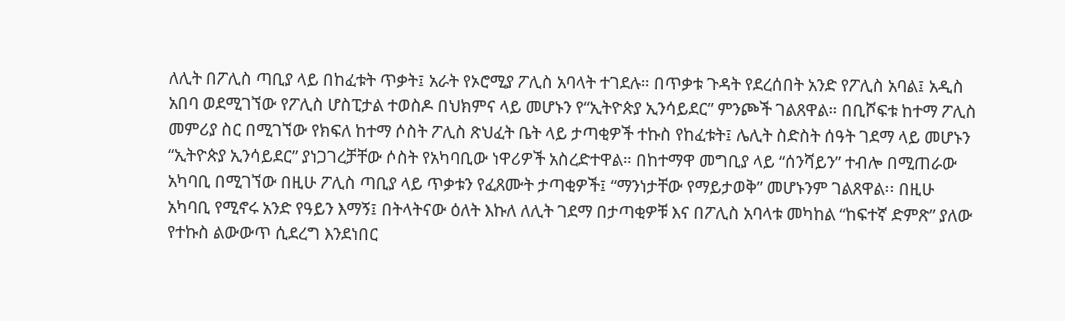ለሊት በፖሊስ ጣቢያ ላይ በከፈቱት ጥቃት፤ አራት የኦሮሚያ ፖሊስ አባላት ተገደሉ። በጥቃቱ ጉዳት የደረሰበት አንድ የፖሊስ አባል፤ አዲስ አበባ ወደሚገኘው የፖሊስ ሆስፒታል ተወስዶ በህክምና ላይ መሆኑን የ“ኢትዮጵያ ኢንሳይደር” ምንጮች ገልጸዋል። በቢሾፍቱ ከተማ ፖሊስ መምሪያ ስር በሚገኘው የክፍለ ከተማ ሶስት ፖሊስ ጽህፈት ቤት ላይ ታጣቂዎች ተኩስ የከፈቱት፤ ሌሊት ስድስት ሰዓት ገደማ ላይ መሆኑን “ኢትዮጵያ ኢንሳይደር” ያነጋገረቻቸው ሶስት የአካባቢው ነዋሪዎች አስረድተዋል። በከተማዋ መግቢያ ላይ “ሰንሻይን” ተብሎ በሚጠራው አካባቢ በሚገኘው በዚሁ ፖሊስ ጣቢያ ላይ ጥቃቱን የፈጸሙት ታጣቂዎች፤ “ማንነታቸው የማይታወቅ” መሆኑንም ገልጸዋል፡፡ በዚሁ አካባቢ የሚኖሩ አንድ የዓይን እማኝ፤ በትላትናው ዕለት እኩለ ለሊት ገደማ በታጣቂዎቹ እና በፖሊስ አባላቱ መካከል “ከፍተኛ ድምጽ” ያለው የተኩስ ልውውጥ ሲደረግ እንደነበር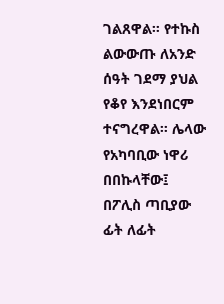ገልጸዋል። የተኩስ ልውውጡ ለአንድ ሰዓት ገደማ ያህል የቆየ እንደነበርም ተናግረዋል። ሌላው የአካባቢው ነዋሪ በበኩላቸው፤ በፖሊስ ጣቢያው ፊት ለፊት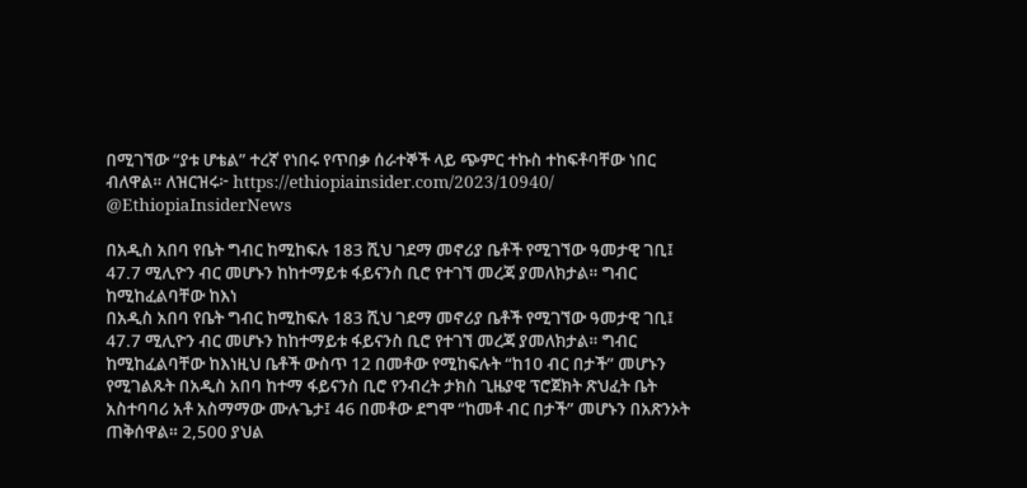በሚገኘው “ያቱ ሆቴል” ተረኛ የነበሩ የጥበቃ ሰራተኞች ላይ ጭምር ተኩስ ተከፍቶባቸው ነበር ብለዋል። ለዝርዝሩ፦ https://ethiopiainsider.com/2023/10940/ @EthiopiaInsiderNews

በአዲስ አበባ የቤት ግብር ከሚከፍሉ 183 ሺህ ገደማ መኖሪያ ቤቶች የሚገኘው ዓመታዊ ገቢ፤ 47.7 ሚሊዮን ብር መሆኑን ከከተማይቱ ፋይናንስ ቢሮ የተገኘ መረጃ ያመለክታል። ግብር ከሚከፈልባቸው ከእነ
በአዲስ አበባ የቤት ግብር ከሚከፍሉ 183 ሺህ ገደማ መኖሪያ ቤቶች የሚገኘው ዓመታዊ ገቢ፤ 47.7 ሚሊዮን ብር መሆኑን ከከተማይቱ ፋይናንስ ቢሮ የተገኘ መረጃ ያመለክታል። ግብር ከሚከፈልባቸው ከእነዚህ ቤቶች ውስጥ 12 በመቶው የሚከፍሉት “ከ10 ብር በታች” መሆኑን የሚገልጹት በአዲስ አበባ ከተማ ፋይናንስ ቢሮ የንብረት ታክስ ጊዜያዊ ፕሮጀክት ጽህፈት ቤት አስተባባሪ አቶ አስማማው ሙሉጌታ፤ 46 በመቶው ደግሞ “ከመቶ ብር በታች” መሆኑን በአጽንኦት ጠቅሰዋል። 2,500 ያህል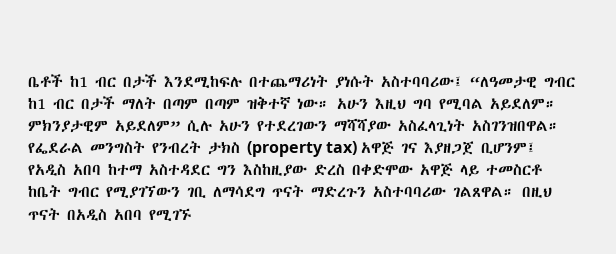ቤቶች ከ1 ብር በታች እንደሚከፍሉ በተጨማሪነት ያነሱት አስተባባሪው፤ “ለዓመታዊ ግብር ከ1 ብር በታች ማለት በጣም በጣም ዝቅተኛ ነው። አሁን እዚህ ግባ የሚባል አይደለም። ምክንያታዊም አይደለም” ሲሉ አሁን የተደረገውን ማሻሻያው አስፈላጊነት አስገንዝበዋል። የፌደራል መንግስት የንብረት ታክስ (property tax) አዋጅ ገና እያዘጋጀ ቢሆንም፤ የአዲስ አበባ ከተማ አስተዳደር ግን እስከዚያው ድረስ በቀድሞው አዋጅ ላይ ተመስርቶ ከቤት ግብር የሚያገኘውን ገቢ ለማሳደግ ጥናት ማድረጉን አስተባባሪው ገልጸዋል። በዚህ ጥናት በአዲስ አበባ የሚገኙ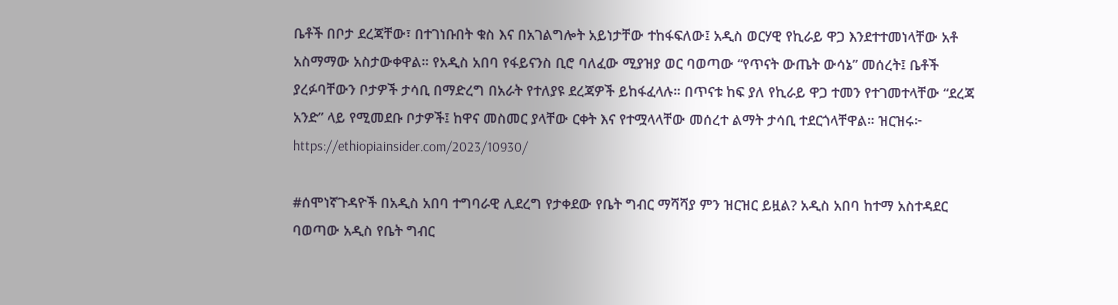ቤቶች በቦታ ደረጃቸው፣ በተገነቡበት ቁስ እና በአገልግሎት አይነታቸው ተከፋፍለው፤ አዲስ ወርሃዊ የኪራይ ዋጋ እንደተተመነላቸው አቶ አስማማው አስታውቀዋል። የአዲስ አበባ የፋይናንስ ቢሮ ባለፈው ሚያዝያ ወር ባወጣው “የጥናት ውጤት ውሳኔ” መሰረት፤ ቤቶች ያረፉባቸውን ቦታዎች ታሳቢ በማድረግ በአራት የተለያዩ ደረጃዎች ይከፋፈላሉ። በጥናቱ ከፍ ያለ የኪራይ ዋጋ ተመን የተገመተላቸው “ደረጃ አንድ” ላይ የሚመደቡ ቦታዎች፤ ከዋና መስመር ያላቸው ርቀት እና የተሟላላቸው መሰረተ ልማት ታሳቢ ተደርጎላቸዋል። ዝርዝሩ፦ https://ethiopiainsider.com/2023/10930/

#ሰሞነኛጉዳዮች በአዲስ አበባ ተግባራዊ ሊደረግ የታቀደው የቤት ግብር ማሻሻያ ምን ዝርዝር ይዟል? አዲስ አበባ ከተማ አስተዳደር ባወጣው አዲስ የቤት ግብር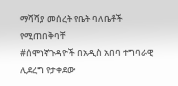ማሻሻያ መሰረት የቤት ባለቤቶች የሚጠበቅባቸ
#ሰሞነኛጉዳዮች በአዲስ አበባ ተግባራዊ ሊደረግ የታቀደው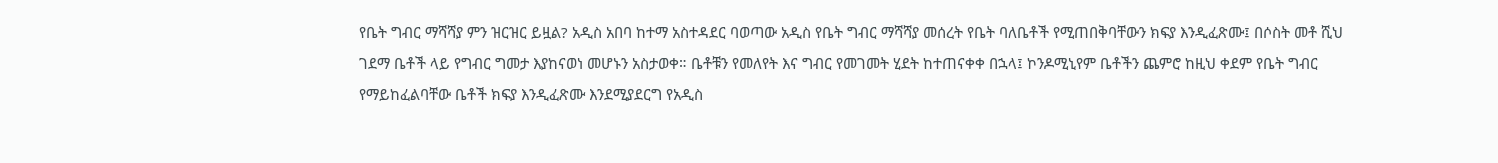የቤት ግብር ማሻሻያ ምን ዝርዝር ይዟል? አዲስ አበባ ከተማ አስተዳደር ባወጣው አዲስ የቤት ግብር ማሻሻያ መሰረት የቤት ባለቤቶች የሚጠበቅባቸውን ክፍያ እንዲፈጽሙ፤ በሶስት መቶ ሺህ ገደማ ቤቶች ላይ የግብር ግመታ እያከናወነ መሆኑን አስታወቀ። ቤቶቹን የመለየት እና ግብር የመገመት ሂደት ከተጠናቀቀ በኋላ፤ ኮንዶሚኒየም ቤቶችን ጨምሮ ከዚህ ቀደም የቤት ግብር የማይከፈልባቸው ቤቶች ክፍያ እንዲፈጽሙ እንደሚያደርግ የአዲስ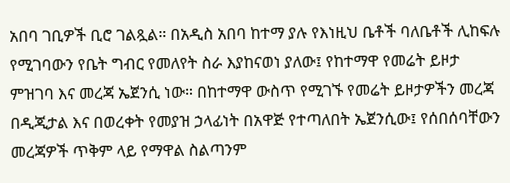አበባ ገቢዎች ቢሮ ገልጿል። በአዲስ አበባ ከተማ ያሉ የእነዚህ ቤቶች ባለቤቶች ሊከፍሉ የሚገባውን የቤት ግብር የመለየት ስራ እያከናወነ ያለው፤ የከተማዋ የመሬት ይዞታ ምዝገባ እና መረጃ ኤጀንሲ ነው። በከተማዋ ውስጥ የሚገኙ የመሬት ይዞታዎችን መረጃ በዲጂታል እና በወረቀት የመያዝ ኃላፊነት በአዋጅ የተጣለበት ኤጀንሲው፤ የሰበሰባቸውን መረጃዎች ጥቅም ላይ የማዋል ስልጣንም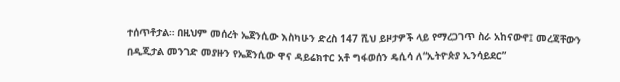ተሰጥቶታል። በዚህም መሰረት ኤጀንሲው እስካሁን ድረስ 147 ሺህ ይዞታዎች ላይ የማረጋገጥ ስራ አከናውኖ፤ መረጃቸውን በዲጂታል መንገድ መያዙን የኤጀንሲው ዋና ዳይሬክተር አቶ ግፋወሰን ዴሲሳ ለ“ኢትዮጵያ ኢንሳይደር”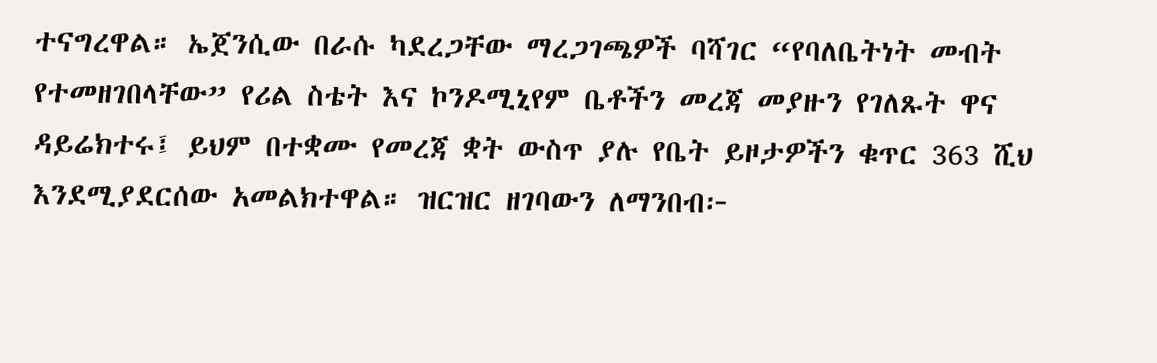ተናግረዋል። ኤጀንሲው በራሱ ካደረጋቸው ማረጋገጫዎች ባሻገር “የባለቤትነት መብት የተመዘገበላቸው” የሪል ስቴት እና ኮንዶሚኒየም ቤቶችን መረጃ መያዙን የገለጹት ዋና ዳይሬክተሩ፤ ይህም በተቋሙ የመረጃ ቋት ውስጥ ያሉ የቤት ይዞታዎችን ቁጥር 363 ሺህ እንደሚያደርሰው አመልክተዋል። ዝርዝር ዘገባውን ለማንበብ፦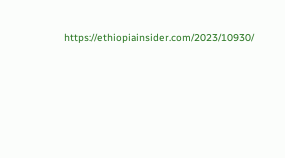https://ethiopiainsider.com/2023/10930/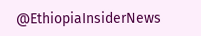@EthiopiaInsiderNews